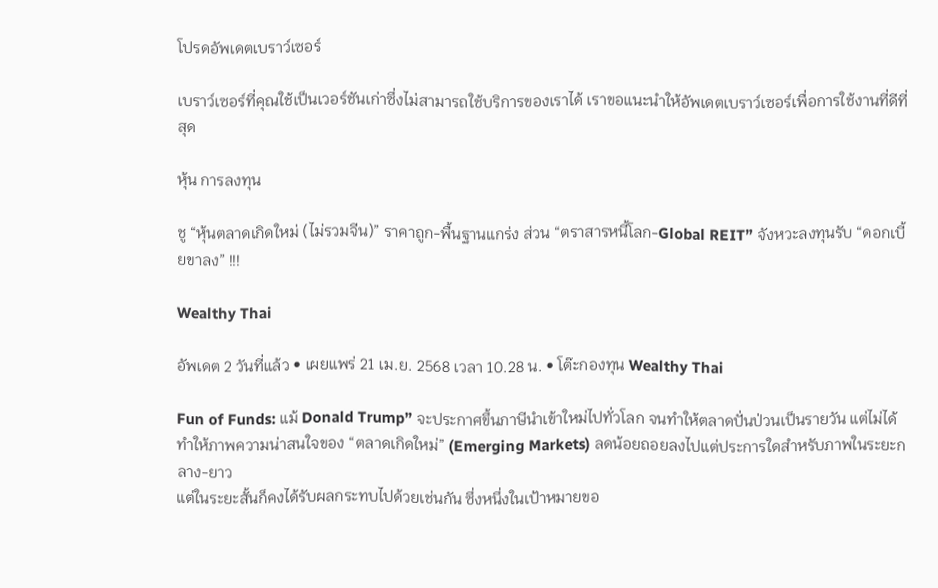โปรดอัพเดตเบราว์เซอร์

เบราว์เซอร์ที่คุณใช้เป็นเวอร์ชันเก่าซึ่งไม่สามารถใช้บริการของเราได้ เราขอแนะนำให้อัพเดตเบราว์เซอร์เพื่อการใช้งานที่ดีที่สุด

หุ้น การลงทุน

ชู “หุ้นตลาดเกิดใหม่ (ไม่รวมจีน)” ราคาถูก-พื้นฐานแกร่ง ส่วน “ตราสารหนี้โลก-Global REIT” จังหวะลงทุนรับ “ดอกเบี้ยขาลง” !!!

Wealthy Thai

อัพเดต 2 วันที่แล้ว • เผยแพร่ 21 เม.ย. 2568 เวลา 10.28 น. • โต๊ะกองทุน Wealthy Thai

Fun of Funds: แม้ Donald Trump” จะประกาศขึ้นภาษีนำเข้าใหม่ไปทั่วโลก จนทำให้ตลาดปั่นป่วนเป็นรายวัน แต่ไม่ได้ทำให้ภาพความน่าสนใจของ “ตลาดเกิดใหม่” (Emerging Markets) ลดน้อยถอยลงไปแต่ประการใดสำหรับภาพในระยะกลาง-ยาว
แต่ในระยะสั้นก็คงได้รับผลกระทบไปด้วยเช่นกัน ซึ่งหนึ่งในเป้าหมายขอ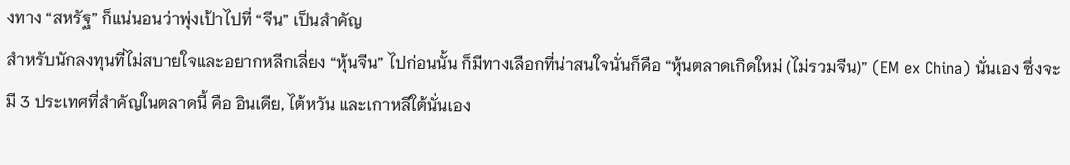งทาง “สหรัฐ” ก็แน่นอนว่าพุ่งเป้าไปที่ “จีน” เป็นสำคัญ
สำหรับนักลงทุนที่ไม่สบายใจและอยากหลีกเลี่ยง “หุ้นจีน” ไปก่อนนั้น ก็มีทางเลือกที่น่าสนใจนั่นก็คือ “หุ้นตลาดเกิดใหม่ (ไม่รวมจีน)” (EM ex China) นั่นเอง ซึ่งจะมี 3 ประเทศที่สำคัญในตลาดนี้ คือ อินเดีย, ไต้หวัน และเกาหลีใต้นั่นเอง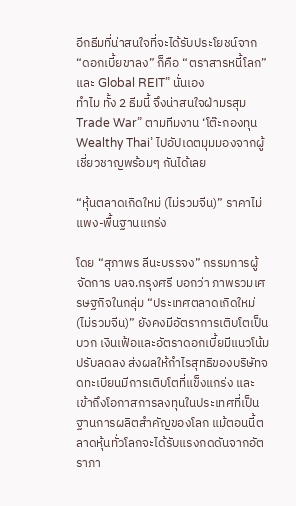อีกธีมที่น่าสนใจที่จะได้รับประโยชน์จาก “ดอกเบี้ยขาลง” ก็คือ “ตราสารหนี้โลก” และ Global REIT” นั่นเอง
ทำไม ทั้ง 2 ธีมนี้ จึงน่าสนใจฝ่ามรสุม Trade War” ตามทีมงาน ‘โต๊ะกองทุน Wealthy Thai’ ไปอัปเดตมุมมองจากผู้เชี่ยวชาญพร้อมๆ กันได้เลย

“หุ้นตลาดเกิดใหม่ (ไม่รวมจีน)” ราคาไม่แพง-พื้นฐานแกร่ง

โดย “สุภาพร ลีนะบรรจง” กรรมการผู้จัดการ บลจ.กรุงศรี บอกว่า ภาพรวมเศรษฐกิจในกลุ่ม “ประเทศตลาดเกิดใหม่ (ไม่รวมจีน)” ยังคงมีอัตราการเติบโตเป็นบวก เงินเฟ้อและอัตราดอกเบี้ยมีแนวโน้มปรับลดลง ส่งผลให้กำไรสุทธิของบริษัทจดทะเบียนมีการเติบโตที่แข็งแกร่ง และเข้าถึงโอกาสการลงทุนในประเทศที่เป็นฐานการผลิตสำคัญของโลก แม้ตอนนี้ตลาดหุ้นทั่วโลกจะได้รับแรงกดดันจากอัตราภา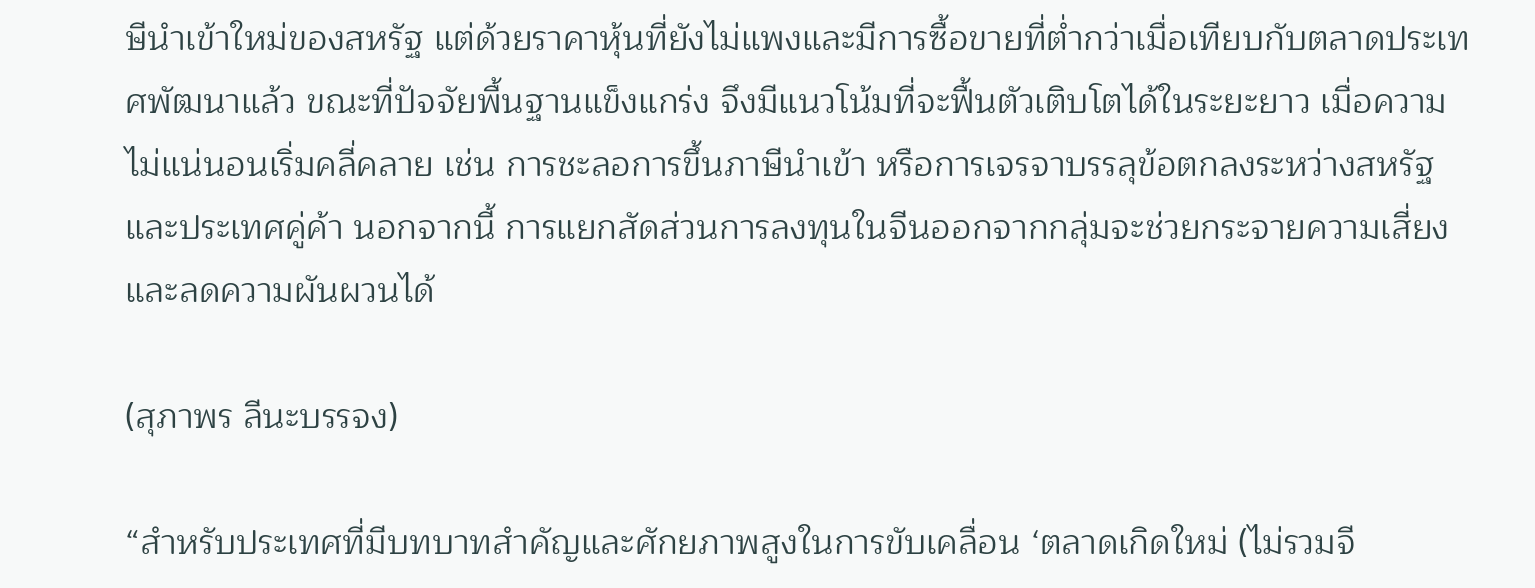ษีนำเข้าใหม่ของสหรัฐ แต่ด้วยราคาหุ้นที่ยังไม่แพงและมีการซื้อขายที่ต่ำกว่าเมื่อเทียบกับตลาดประเทศพัฒนาแล้ว ขณะที่ปัจจัยพื้นฐานแข็งแกร่ง จึงมีแนวโน้มที่จะฟื้นตัวเติบโตได้ในระยะยาว เมื่อความไม่แน่นอนเริ่มคลี่คลาย เช่น การชะลอการขึ้นภาษีนำเข้า หรือการเจรจาบรรลุข้อตกลงระหว่างสหรัฐและประเทศคู่ค้า นอกจากนี้ การแยกสัดส่วนการลงทุนในจีนออกจากกลุ่มจะช่วยกระจายความเสี่ยงและลดความผันผวนได้

(สุภาพร ลีนะบรรจง)

“สำหรับประเทศที่มีบทบาทสำคัญและศักยภาพสูงในการขับเคลื่อน ‘ตลาดเกิดใหม่ (ไม่รวมจี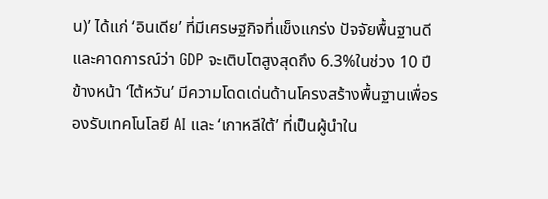น)’ ได้แก่ ‘อินเดีย’ ที่มีเศรษฐกิจที่แข็งแกร่ง ปัจจัยพื้นฐานดี และคาดการณ์ว่า GDP จะเติบโตสูงสุดถึง 6.3%ในช่วง 10 ปีข้างหน้า ‘ไต้หวัน’ มีความโดดเด่นด้านโครงสร้างพื้นฐานเพื่อรองรับเทคโนโลยี AI และ ‘เกาหลีใต้’ ที่เป็นผู้นำใน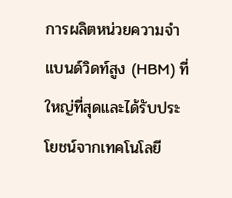การผลิตหน่วยความจำแบนด์วิดท์สูง (HBM) ที่ใหญ่ที่สุดและได้รับประโยชน์จากเทคโนโลยี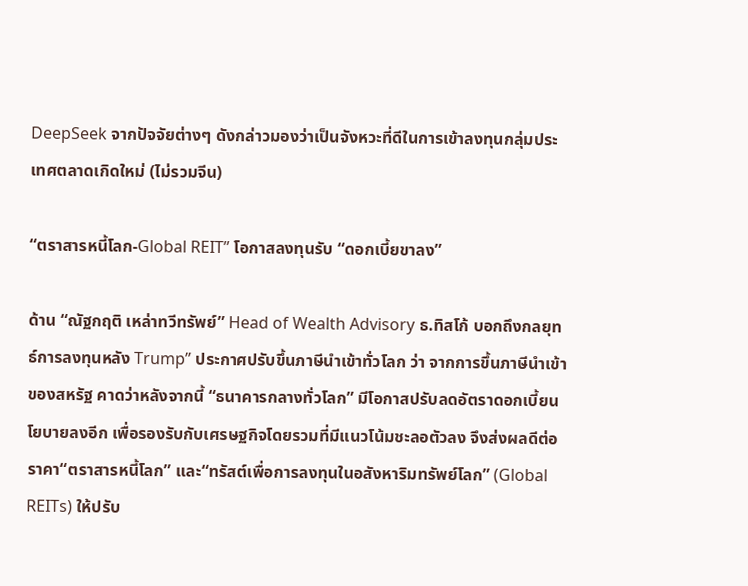DeepSeek จากปัจจัยต่างๆ ดังกล่าวมองว่าเป็นจังหวะที่ดีในการเข้าลงทุนกลุ่มประเทศตลาดเกิดใหม่ (ไม่รวมจีน)

“ตราสารหนี้โลก-Global REIT” โอกาสลงทุนรับ “ดอกเบี้ยขาลง”

ด้าน “ณัฐกฤติ เหล่าทวีทรัพย์” Head of Wealth Advisory ธ.ทิสโก้ บอกถึงกลยุทธ์การลงทุนหลัง Trump” ประกาศปรับขึ้นภาษีนำเข้าทั่วโลก ว่า จากการขึ้นภาษีนำเข้าของสหรัฐ คาดว่าหลังจากนี้ “ธนาคารกลางทั่วโลก” มีโอกาสปรับลดอัตราดอกเบี้ยนโยบายลงอีก เพื่อรองรับกับเศรษฐกิจโดยรวมที่มีแนวโน้มชะลอตัวลง จึงส่งผลดีต่อราคา“ตราสารหนี้โลก” และ“ทรัสต์เพื่อการลงทุนในอสังหาริมทรัพย์โลก” (Global REITs) ให้ปรับ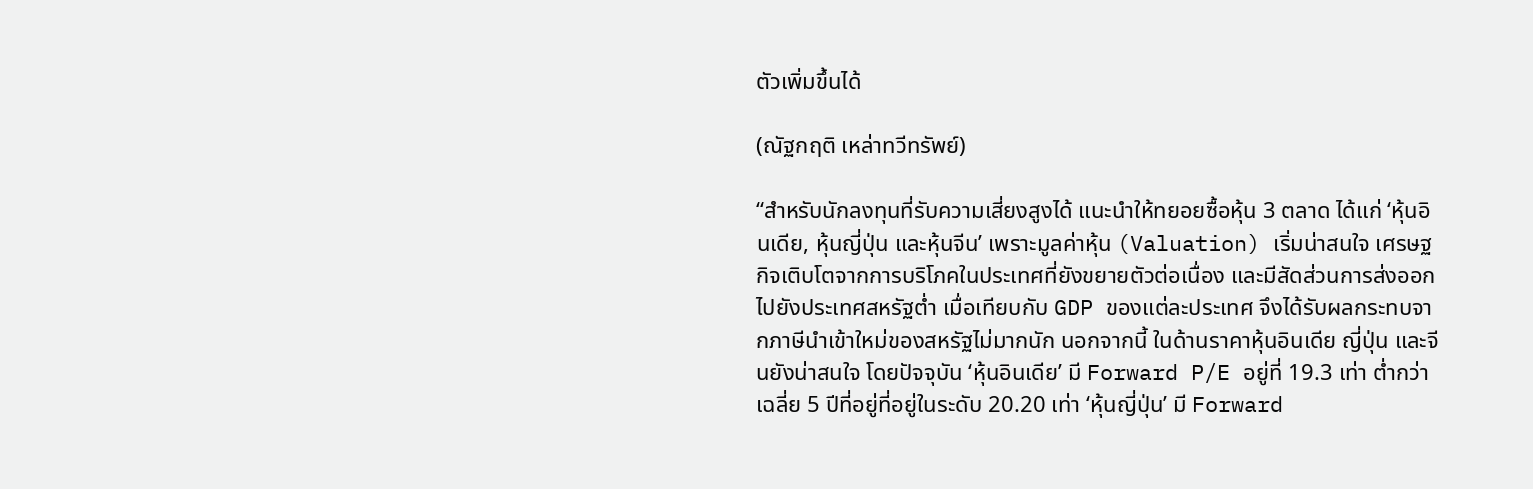ตัวเพิ่มขึ้นได้

(ณัฐกฤติ เหล่าทวีทรัพย์)

“สำหรับนักลงทุนที่รับความเสี่ยงสูงได้ แนะนำให้ทยอยซื้อหุ้น 3 ตลาด ได้แก่ ‘หุ้นอินเดีย, หุ้นญี่ปุ่น และหุ้นจีน’ เพราะมูลค่าหุ้น (Valuation) เริ่มน่าสนใจ เศรษฐกิจเติบโตจากการบริโภคในประเทศที่ยังขยายตัวต่อเนื่อง และมีสัดส่วนการส่งออกไปยังประเทศสหรัฐต่ำ เมื่อเทียบกับ GDP ของแต่ละประเทศ จึงได้รับผลกระทบจากภาษีนำเข้าใหม่ของสหรัฐไม่มากนัก นอกจากนี้ ในด้านราคาหุ้นอินเดีย ญี่ปุ่น และจีนยังน่าสนใจ โดยปัจจุบัน ‘หุ้นอินเดีย’ มี Forward P/E อยู่ที่ 19.3 เท่า ต่ำกว่าเฉลี่ย 5 ปีที่อยู่ที่อยู่ในระดับ 20.20 เท่า ‘หุ้นญี่ปุ่น’ มี Forward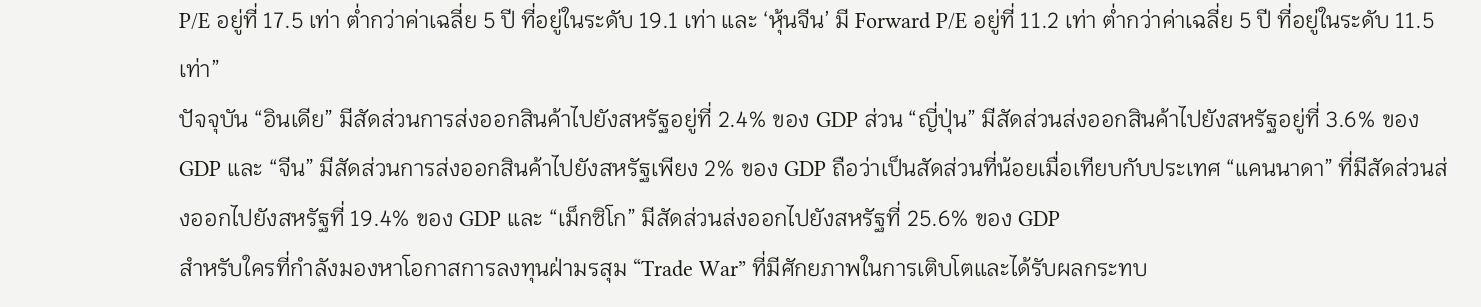P/E อยู่ที่ 17.5 เท่า ต่ำกว่าค่าเฉลี่ย 5 ปี ที่อยู่ในระดับ 19.1 เท่า และ ‘หุ้นจีน’ มี Forward P/E อยู่ที่ 11.2 เท่า ต่ำกว่าค่าเฉลี่ย 5 ปี ที่อยู่ในระดับ 11.5 เท่า”
ปัจจุบัน “อินเดีย” มีสัดส่วนการส่งออกสินค้าไปยังสหรัฐอยู่ที่ 2.4% ของ GDP ส่วน “ญี่ปุ่น” มีสัดส่วนส่งออกสินค้าไปยังสหรัฐอยู่ที่ 3.6% ของ GDP และ “จีน” มีสัดส่วนการส่งออกสินค้าไปยังสหรัฐเพียง 2% ของ GDP ถือว่าเป็นสัดส่วนที่น้อยเมื่อเทียบกับประเทศ “แคนนาดา” ที่มีสัดส่วนส่งออกไปยังสหรัฐที่ 19.4% ของ GDP และ “เม็กซิโก” มีสัดส่วนส่งออกไปยังสหรัฐที่ 25.6% ของ GDP
สำหรับใครที่กำลังมองหาโอกาสการลงทุนฝ่ามรสุม “Trade War” ที่มีศักยภาพในการเติบโตและได้รับผลกระทบ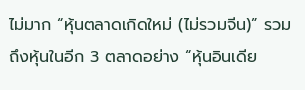ไม่มาก “หุ้นตลาดเกิดใหม่ (ไม่รวมจีน)” รวมถึงหุ้นในอีก 3 ตลาดอย่าง “หุ้นอินเดีย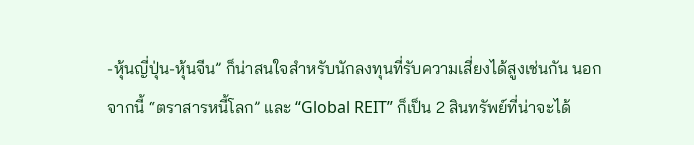-หุ้นญี่ปุ่น-หุ้นจีน” ก็น่าสนใจสำหรับนักลงทุนที่รับความเสี่ยงได้สูงเช่นกัน นอกจากนี้ “ตราสารหนี้โลก” และ “Global REIT” ก็เป็น 2 สินทรัพย์ที่น่าจะได้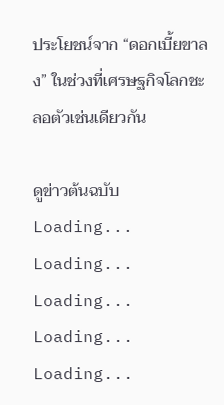ประโยชน์จาก “ดอกเบี้ยขาลง” ในช่วงที่เศรษฐกิจโลกชะลอตัวเช่นเดียวกัน

ดูข่าวต้นฉบับ
Loading...
Loading...
Loading...
Loading...
Loading...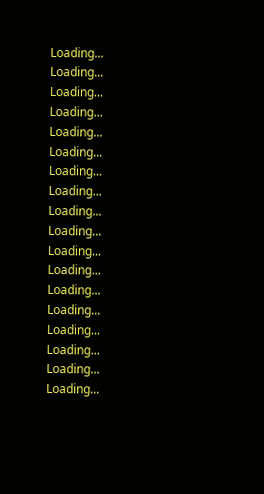Loading...
Loading...
Loading...
Loading...
Loading...
Loading...
Loading...
Loading...
Loading...
Loading...
Loading...
Loading...
Loading...
Loading...
Loading...
Loading...
Loading...
Loading...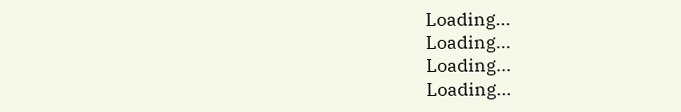Loading...
Loading...
Loading...
Loading...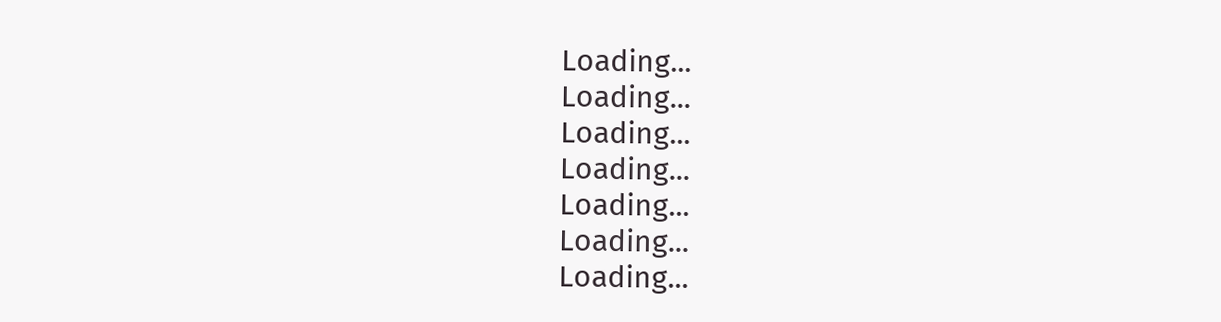Loading...
Loading...
Loading...
Loading...
Loading...
Loading...
Loading...